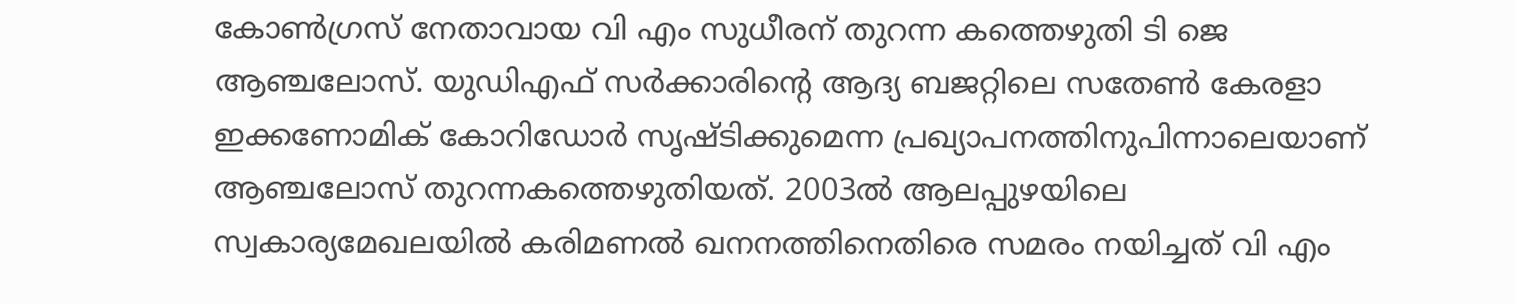കോൺഗ്രസ് നേതാവായ വി എം സുധീരന് തുറന്ന കത്തെഴുതി ടി ജെ ആഞ്ചലോസ്. യുഡിഎഫ് സർക്കാ‍രിന്റെ ആദ്യ ബജറ്റിലെ സതേൺ കേരളാ ഇക്കണോമിക് കോറിഡോർ സൃഷ്ടിക്കുമെന്ന പ്രഖ്യാപനത്തിനുപിന്നാലെയാണ് ആഞ്ചലോസ് തുറന്നകത്തെഴുതിയത്. 2003ൽ ആലപ്പുഴയിലെ സ്വകാര്യമേഖലയിൽ കരിമണൽ ഖനനത്തിനെതിരെ സമരം നയിച്ചത് വി എം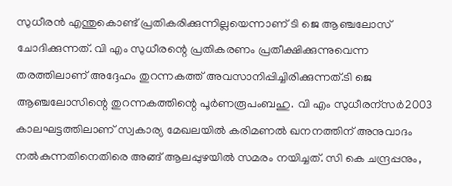സുധീരൻ എന്തുകൊണ്ട് പ്രതികരിക്കുന്നില്ലയെന്നാണ് ടി ജെ ആഞ്ചലോസ് ചോദിക്കുന്നത്. വി എം സുധീരന്റെ പ്രതികരണം പ്രതീക്ഷിക്കുന്നുവെന്ന തരത്തിലാണ് അദ്ദേഹം തുറന്നകത്ത് അവസാനിപ്പിച്ചിരിക്കുന്നത്.ടി ജെ ആഞ്ചലോസിന്റെ തുറന്നകത്തിന്റെ പൂർണരൂപംബഹു. വി എം സുധീരന്സർ2003 കാലഘട്ടത്തിലാണ് സ്വകാര്യ മേഖലയിൽ കരിമണൽ ഖനനത്തിന് അനുവാദം നൽകുന്നതിനെതിരെ അങ്ങ് ആലപ്പുഴയിൽ സമരം നയിച്ചത്. സി കെ ചന്ദ്രപ്പനും,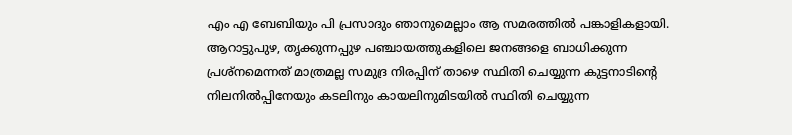എം എ ബേബിയും പി പ്രസാദും ഞാനുമെല്ലാം ആ സമരത്തിൽ പങ്കാളികളായി. ആറാട്ടുപുഴ, തൃക്കുന്നപ്പുഴ പഞ്ചായത്തുകളിലെ ജനങ്ങളെ ബാധിക്കുന്ന പ്രശ്നമെന്നത് മാത്രമല്ല സമുദ്ര നിരപ്പിന് താഴെ സ്ഥിതി ചെയ്യുന്ന കുട്ടനാടിൻ്റെ നിലനിൽപ്പിനേയും കടലിനും കായലിനുമിടയിൽ സ്ഥിതി ചെയ്യുന്ന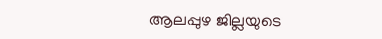ആലപ്പുഴ ജില്ലയുടെ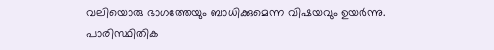വലിയൊരു ഭാഗത്തേയും ബാധിക്കുമെന്ന വിഷയവും ഉയർന്നു. പാരിസ്ഥിതിക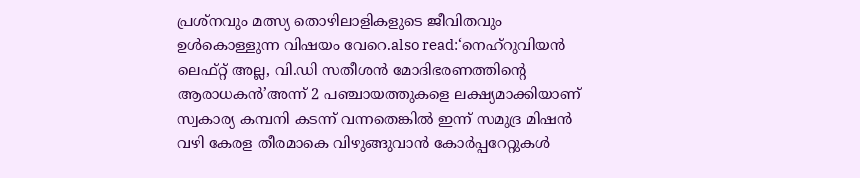പ്രശ്നവും മത്സ്യ തൊഴിലാളികളുടെ ജീവിതവും ഉൾകൊള്ളുന്ന വിഷയം വേറെ.also read:‘നെഹ്റുവിയൻ ലെഫ്റ്റ് അല്ല, വി.ഡി സതീശൻ മോദിഭരണത്തിന്‍റെ ആരാധകൻ’അന്ന് 2 പഞ്ചായത്തുകളെ ലക്ഷ്യമാക്കിയാണ് സ്വകാര്യ കമ്പനി കടന്ന് വന്നതെങ്കിൽ ഇന്ന് സമുദ്ര മിഷൻ വഴി കേരള തീരമാകെ വിഴുങ്ങുവാൻ കോർപ്പറേറ്റുകൾ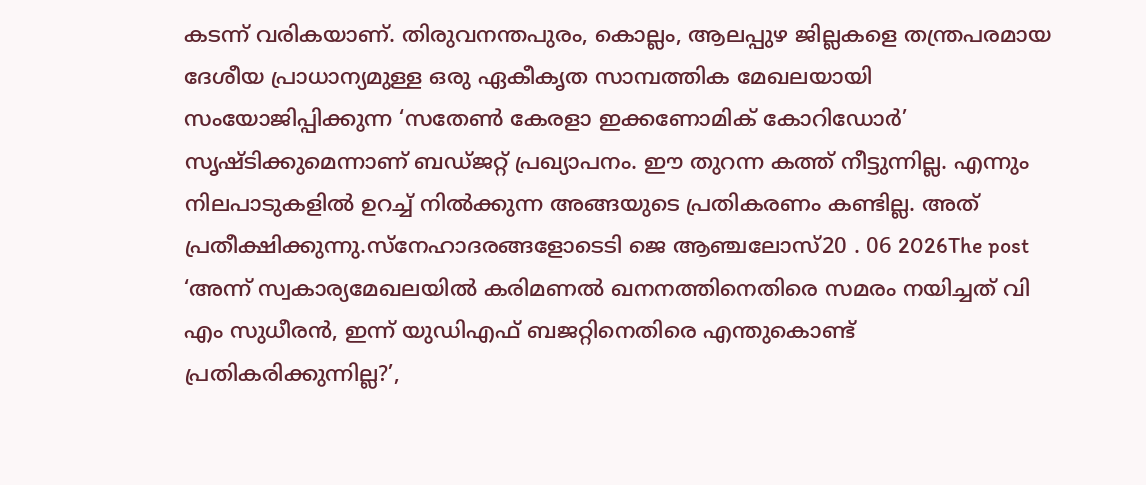കടന്ന് വരികയാണ്. തിരുവനന്തപുരം, കൊല്ലം, ആലപ്പുഴ ജില്ലകളെ തന്ത്രപരമായ ദേശീയ പ്രാധാന്യമുള്ള ഒരു ഏകീകൃത സാമ്പത്തിക മേഖലയായി സംയോജിപ്പിക്കുന്ന ‘സതേൺ കേരളാ ഇക്കണോമിക് കോറിഡോർ’ സൃഷ്ടിക്കുമെന്നാണ് ബഡ്ജറ്റ് പ്രഖ്യാപനം. ഈ തുറന്ന കത്ത് നീട്ടുന്നില്ല. എന്നും നിലപാടുകളിൽ ഉറച്ച് നിൽക്കുന്ന അങ്ങയുടെ പ്രതികരണം കണ്ടില്ല. അത് പ്രതീക്ഷിക്കുന്നു.സ്നേഹാദരങ്ങളോടെടി ജെ ആഞ്ചലോസ്20 . 06 2026The post ‘അന്ന് സ്വകാര്യമേഖലയിൽ കരിമണൽ ഖനനത്തിനെതിരെ സമരം നയിച്ചത് വി എം സുധീരൻ, ഇന്ന് യുഡിഎഫ് ബജറ്റിനെതിരെ എന്തുകൊണ്ട് പ്രതികരിക്കുന്നില്ല?’,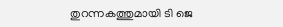തുറന്നകത്തുമായി ടി ജെ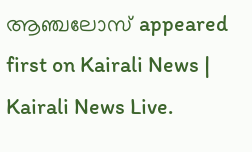ആഞ്ചലോസ് appeared first on Kairali News | Kairali News Live.